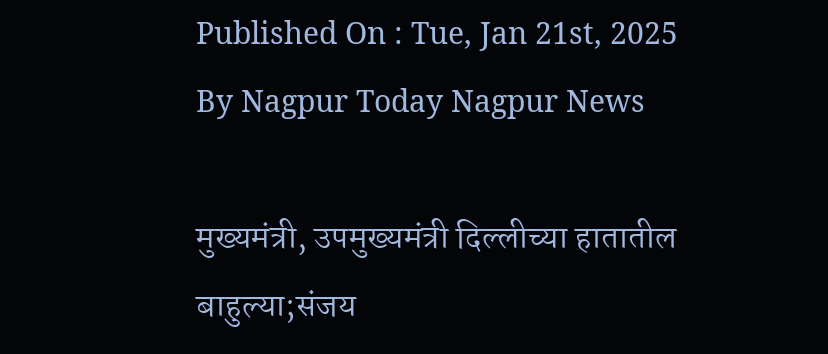Published On : Tue, Jan 21st, 2025
By Nagpur Today Nagpur News

मुख्यमंत्री, उपमुख्यमंत्री दिल्लीच्या हातातील बाहुल्या;संजय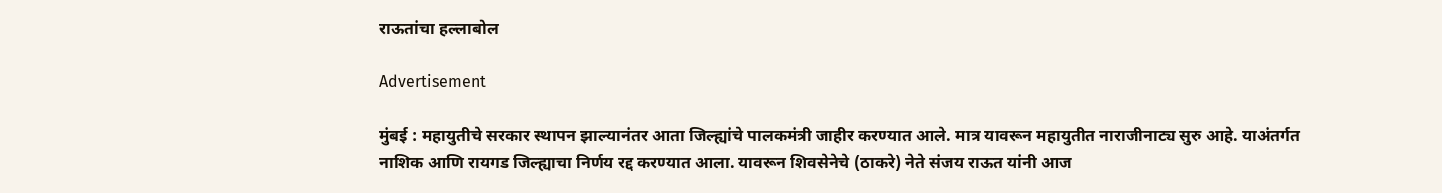राऊतांचा हल्लाबोल

Advertisement

मुंबई : महायुतीचे सरकार स्थापन झाल्यानंतर आता जिल्ह्यांचे पालकमंत्री जाहीर करण्यात आले. मात्र यावरून महायुतीत नाराजीनाट्य सुरु आहे. याअंतर्गत नाशिक आणि रायगड जिल्ह्याचा निर्णय रद्द करण्यात आला. यावरून शिवसेनेचे (ठाकरे) नेते संजय राऊत यांनी आज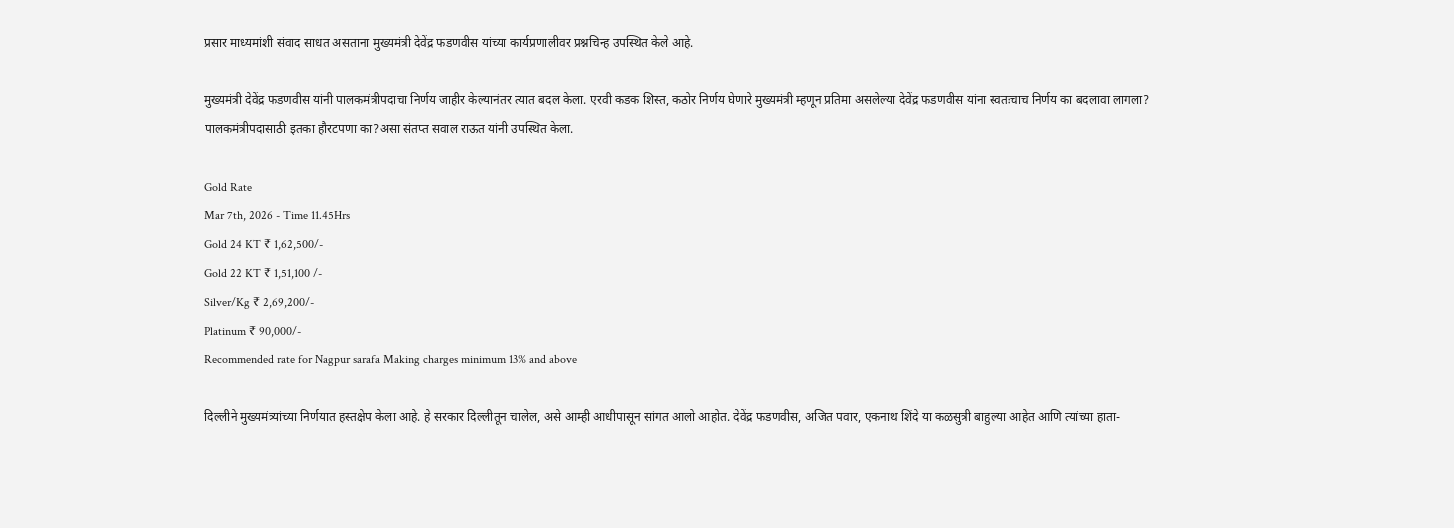प्रसार माध्यमांशी संवाद साधत असताना मुख्यमंत्री देवेंद्र फडणवीस यांच्या कार्यप्रणालीवर प्रश्नचिन्ह उपस्थित केले आहे.

मुख्यमंत्री देवेंद्र फडणवीस यांनी पालकमंत्रीपदाचा निर्णय जाहीर केल्यानंतर त्यात बदल केला. एरवी कडक शिस्त, कठोर निर्णय घेणारे मुख्यमंत्री म्हणून प्रतिमा असलेल्या देवेंद्र फडणवीस यांना स्वतःचाच निर्णय का बदलावा लागला? पालकमंत्रीपदासाठी इतका हौरटपणा का?असा संतप्त सवाल राऊत यांनी उपस्थित केला.

Gold Rate
Mar 7th, 2026 - Time 11.45Hrs
Gold 24 KT ₹ 1,62,500/-
Gold 22 KT ₹ 1,51,100 /-
Silver/Kg ₹ 2,69,200/-
Platinum ₹ 90,000/-
Recommended rate for Nagpur sarafa Making charges minimum 13% and above

दिल्लीने मुख्यमंत्र्यांच्या निर्णयात हस्तक्षेप केला आहे. हे सरकार दिल्लीतून चालेल, असे आम्ही आधीपासून सांगत आलो आहोत. देवेंद्र फडणवीस, अजित पवार, एकनाथ शिंदे या कळसुत्री बाहुल्या आहेत आणि त्यांच्या हाता-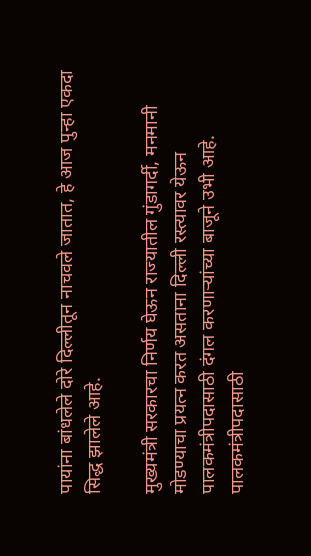पायांना बांधलेले दोरे दिल्लीतून नाचवले जातात, हे आज पुन्हा एकदा सिद्ध झालेले आहे.

मुख्यमंत्री सरकारचा निर्णय घेऊन राज्यातील गुंडागर्दी, मनमानी मोडण्याचा प्रयत्न करत असताना दिल्ली रस्त्यावर येऊन पालकमंत्रीपदासाठी दंगल करणाऱ्यांच्या बाजूने उभी आहे. पालकमंत्रीपदासाठी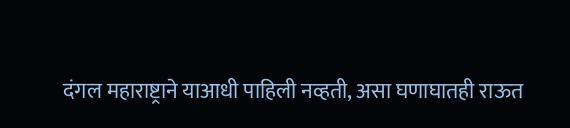दंगल महाराष्ट्राने याआधी पाहिली नव्हती, असा घणाघातही राऊत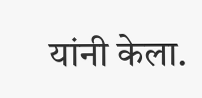यांनी केला.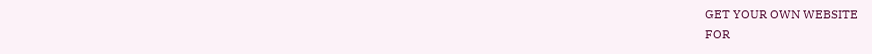GET YOUR OWN WEBSITE
FOR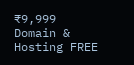₹9,999
Domain & Hosting FREE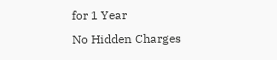for 1 Year
No Hidden Charges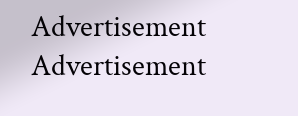Advertisement
Advertisement